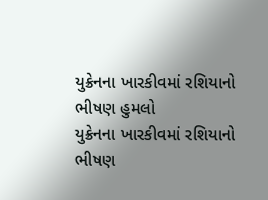યુક્રેનના ખારકીવમાં રશિયાનો ભીષણ હુમલો
યુક્રેનના ખારકીવમાં રશિયાનો ભીષણ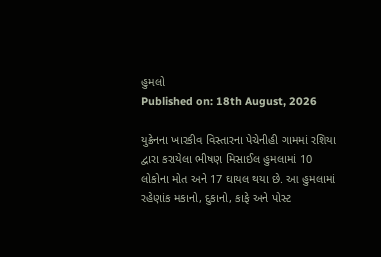હુમલો
Published on: 18th August, 2026

યુક્રેનના ખારકીવ વિસ્તારના પેચેનીહી ગામમાં રશિયા દ્વારા કરાયેલા ભીષણ મિસાઈલ હુમલામાં 10 લોકોના મોત અને 17 ઘાયલ થયા છે. આ હુમલામાં રહેણાંક મકાનો, દુકાનો, કાફે અને પોસ્ટ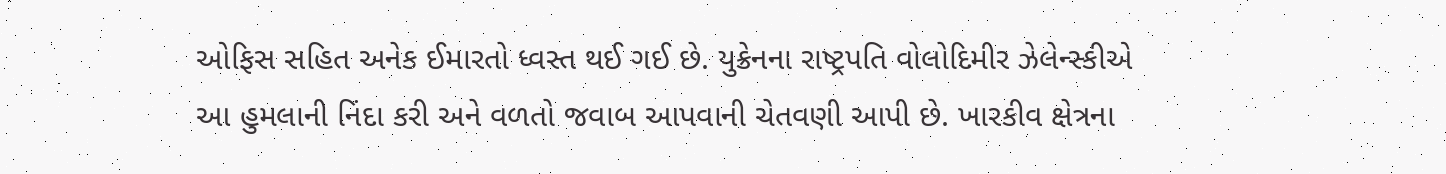ઓફિસ સહિત અનેક ઈમારતો ધ્વસ્ત થઈ ગઈ છે. યુક્રેનના રાષ્ટ્રપતિ વોલોદિમીર ઝેલેન્સ્કીએ આ હુમલાની નિંદા કરી અને વળતો જવાબ આપવાની ચેતવણી આપી છે. ખારકીવ ક્ષેત્રના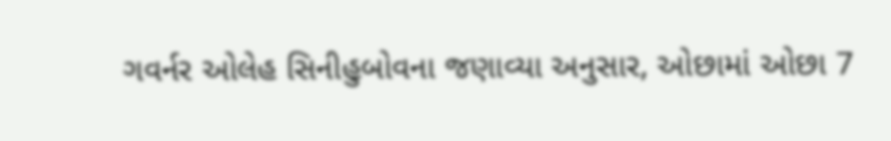ગવર્નર ઓલેહ સિનીહુબોવના જણાવ્યા અનુસાર, ઓછામાં ઓછા 7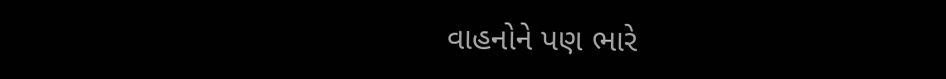વાહનોને પણ ભારે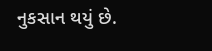નુકસાન થયું છે.